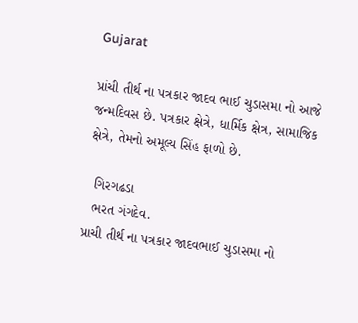Gujarat

પ્રાંચી તીર્થ ના પત્રકાર જાદવ ભાઈ ચુડાસમા નો આજે જન્મદિવસ છે. પત્રકાર ક્ષેત્રે, ધાર્મિક ક્ષેત્ર, સામાજિક ક્ષેત્રે, તેમનો અમૂલ્ય સિંહ ફાળો છે.

  ગિરગઢડા
  ભરત ગંગદેવ.
પ્રાચી તીર્થ ના પત્રકાર જાદવભાઈ ચુડાસમા નો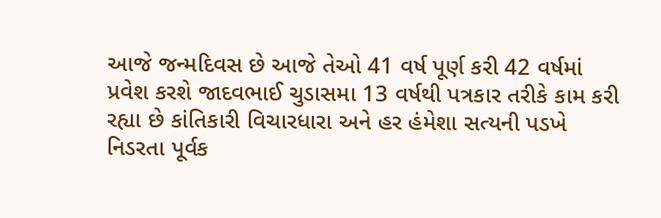આજે જન્મદિવસ છે આજે તેઓ 41 વર્ષ પૂર્ણ કરી 42 વર્ષમાં પ્રવેશ કરશે જાદવભાઈ ચુડાસમા 13 વર્ષથી પત્રકાર તરીકે કામ કરી રહ્યા છે કાંતિકારી વિચારધારા અને હર હંમેશા સત્યની પડખે નિડરતા પૂર્વક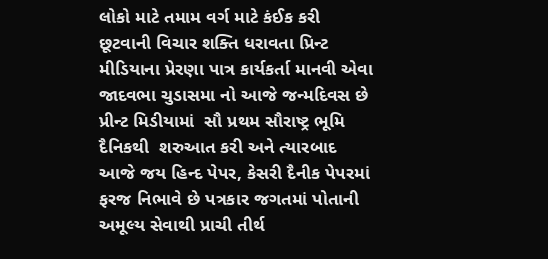લોકો માટે તમામ વર્ગ માટે કંઈક કરી છૂટવાની વિચાર શક્તિ ધરાવતા પ્રિન્ટ મીડિયાના પ્રેરણા પાત્ર કાર્યકર્તા માનવી એવા જાદવભા ચુડાસમા નો આજે જન્મદિવસ છે પ્રીન્ટ મિડીયામાં  સૌ પ્રથમ સૌરાષ્ટ્ર ભૂમિ દૈનિકથી  શરુઆત કરી અને ત્યારબાદ આજે જય હિન્દ પેપર, કેસરી દૈનીક પેપરમાં  ફરજ નિભાવે છે પત્રકાર જગતમાં પોતાની અમૂલ્ય સેવાથી પ્રાચી તીર્થ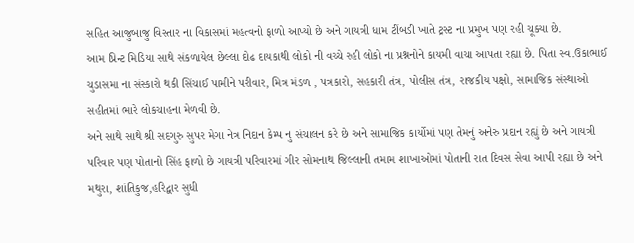સહિત આજુબાજુ વિસ્તાર ના વિકાસમાં મહત્વનો ફાળો આપ્યો છે અને ગાયત્રી ધામ ટીંબડી ખાતે ટ્રસ્ટ ના પ્રમુખ પણ રહી ચૂક્યા છે.
આમ પ્રિન્ટ મિડિયા સાથે સંકળાયેલ છેલ્લા દોઢ દાયકાથી લોકો ની વચ્ચે રહી લોકો ના પ્રશ્નનોને કાયમી વાચા આપતા રહ્યા છે. પિતા સ્વ.ઉકાભાઈ ચુડાસમા ના સંસ્કારો થકી સિંચાઈ પામીને પરીવાર, મિત્ર મંડળ , પત્રકારો, સહકારી તંત્ર, પોલીસ તંત્ર, રાજકીય પક્ષો, સામાજિક સંસ્થાઓ સહીતમાં ભારે લોકચાહના મેળવી છે.
અને સાથે સાથે શ્રી સદગુરુ સુપર મેગા નેત્ર નિદાન કેમ્પ નુ સંચાલન કરે છે અને સામાજિક કાર્યોમાં પણ તેમનું અનેરુ પ્રદાન રહ્યું છે અને ગાયત્રી પરિવાર પણ પોતાનો સિંહ ફાળો છે ગાયત્રી પરિવારમાં ગીર સોમનાથ જિલ્લાની તમામ શાખાઓમાં પોતાની રાત દિવસ સેવા આપી રહ્યા છે અને મથુરા, શાંતિકુજ,હરિદ્વાર સુધી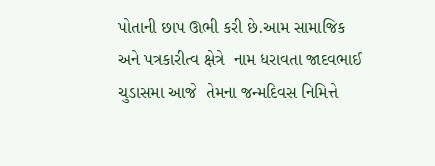પોતાની છાપ ઊભી કરી છે.આમ સામાજિક અને પત્રકારીત્વ ક્ષેત્રે  નામ ધરાવતા જાદવભાઈ ચુડાસમા આજે  તેમના જન્મદિવસ નિમિત્તે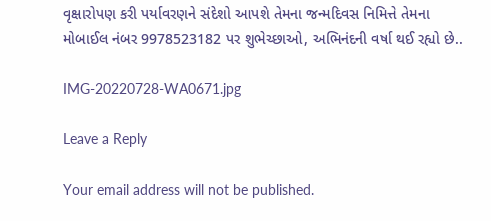વૃક્ષારોપણ કરી પર્યાવરણને સંદેશો આપશે તેમના જન્મદિવસ નિમિત્તે તેમના મોબાઈલ નંબર 9978523182 પર શુભેચ્છાઓ, અભિનંદની વર્ષા થઈ રહ્યો છે..

IMG-20220728-WA0671.jpg

Leave a Reply

Your email address will not be published.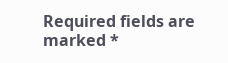Required fields are marked *